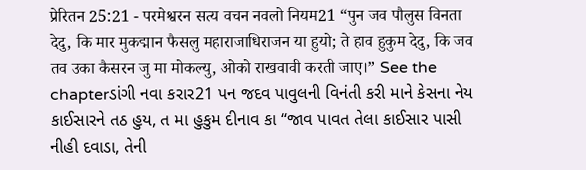प्रेरितन 25:21 - परमेश्वरन सत्य वचन नवलो नियम21 “पुन जव पौलुस विनता देदु, कि मार मुकद्मान फैसलु महाराजाधिराजन या हुयो; ते हाव हुकुम देदु, कि जव तव उका कैसरन जु मा मोकल्यु, ओको राखवावी करती जाए।” See the chapterડાંગી નવા કરાર21 પન જદવ પાવુલની વિનંતી કરી માને કેસના નેય કાઈસારને તઠ હુય, ત મા હુકુમ દીનાવ કા “જાવ પાવત તેલા કાઈસાર પાસી નીહી દવાડા, તેની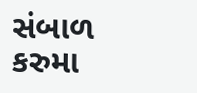સંબાળ કરુમા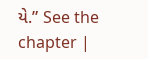યે.” See the chapter |